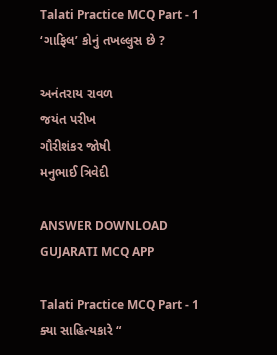Talati Practice MCQ Part - 1
‘ગાફિલ’ કોનું તખલ્લુસ છે ?

અનંતરાય રાવળ
જયંત પરીખ
ગૌરીશંકર જોષી
મનુભાઈ ત્રિવેદી

ANSWER DOWNLOAD GUJARATI MCQ APP

Talati Practice MCQ Part - 1
ક્યા સાહિત્યકારે “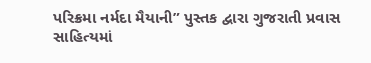પરિક્રમા નર્મદા મૈયાની” પુસ્તક દ્વારા ગુજરાતી પ્રવાસ સાહિત્યમાં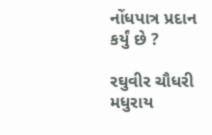નોંધપાત્ર પ્રદાન કર્યું છે ?

રઘુવીર ચૌધરી
મધુરાય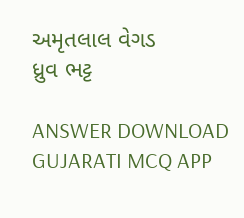અમૃતલાલ વેગડ
ધ્રુવ ભટ્ટ

ANSWER DOWNLOAD GUJARATI MCQ APP